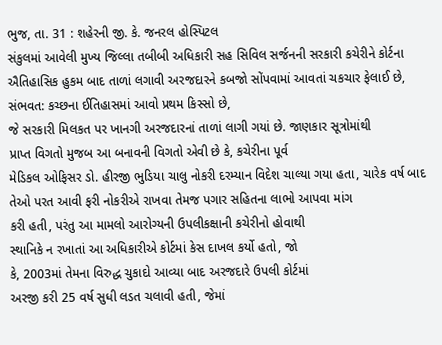ભુજ, તા. 31 : શહેરની જી. કે. જનરલ હોસ્પિટલ
સંકુલમાં આવેલી મુખ્ય જિલ્લા તબીબી અધિકારી સહ સિવિલ સર્જનની સરકારી કચેરીને કોર્ટના
ઐતિહાસિક હુકમ બાદ તાળાં લગાવી અરજદારને કબજો સોંપવામાં આવતાં ચકચાર ફેલાઈ છે, સંભવત: કચ્છના ઈતિહાસમાં આવો પ્રથમ કિસ્સો છે,
જે સરકારી મિલકત પર ખાનગી અરજદારનાં તાળાં લાગી ગયાં છે. જાણકાર સૂત્રોમાંથી
પ્રાપ્ત વિગતો મુજબ આ બનાવની વિગતો એવી છે કે, કચેરીના પૂર્વ
મેડિકલ ઓફિસર ડો. હીરજી ભુડિયા ચાલુ નોકરી દરમ્યાન વિદેશ ચાલ્યા ગયા હતા, ચારેક વર્ષ બાદ તેઓ પરત આવી ફરી નોકરીએ રાખવા તેમજ પગાર સહિતના લાભો આપવા માંગ
કરી હતી, પરંતુ આ મામલો આરોગ્યની ઉપલીકક્ષાની કચેરીનો હોવાથી
સ્થાનિકે ન રખાતાં આ અધિકારીએ કોર્ટમાં કેસ દાખલ કર્યો હતો, જો
કે, 2003માં તેમના વિરુદ્ધ ચુકાદો આવ્યા બાદ અરજદારે ઉપલી કોર્ટમાં
અરજી કરી 25 વર્ષ સુધી લડત ચલાવી હતી, જેમાં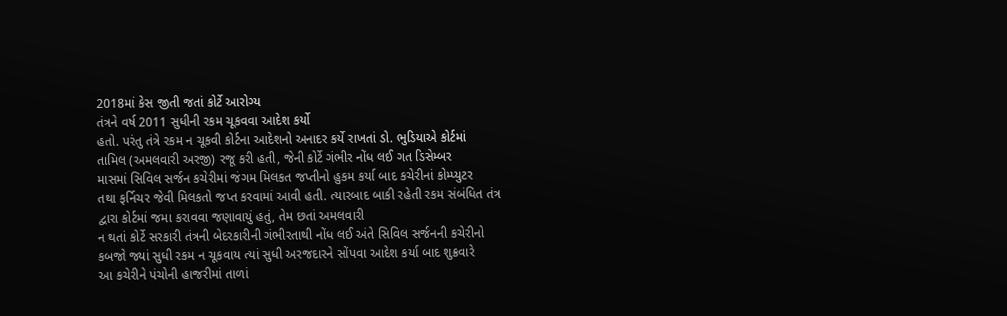2018માં કેસ જીતી જતાં કોર્ટે આરોગ્ય
તંત્રને વર્ષ 2011 સુધીની રકમ ચૂકવવા આદેશ કર્યો
હતો. પરંતુ તંત્રે રકમ ન ચૂકવી કોર્ટના આદેશનો અનાદર કર્યે રાખતાં ડો. ભુડિયાએ કોર્ટમાં
તામિલ (અમલવારી અરજી) રજૂ કરી હતી, જેની કોર્ટે ગંભીર નોંધ લઈ ગત ડિસેમ્બર
માસમાં સિવિલ સર્જન કચેરીમાં જંગમ મિલકત જપ્તીનો હુકમ કર્યા બાદ કચેરીનાં કોમ્પ્યુટર
તથા ફર્નિચર જેવી મિલકતો જપ્ત કરવામાં આવી હતી. ત્યારબાદ બાકી રહેતી રકમ સંબંધિત તંત્ર
દ્વારા કોર્ટમાં જમા કરાવવા જણાવાયું હતું, તેમ છતાં અમલવારી
ન થતાં કોર્ટે સરકારી તંત્રની બેદરકારીની ગંભીરતાથી નોંધ લઈ અંતે સિવિલ સર્જનની કચેરીનો
કબજો જ્યાં સુધી રકમ ન ચૂકવાય ત્યાં સુધી અરજદારને સોંપવા આદેશ કર્યા બાદ શુક્રવારે
આ કચેરીને પંચોની હાજરીમાં તાળાં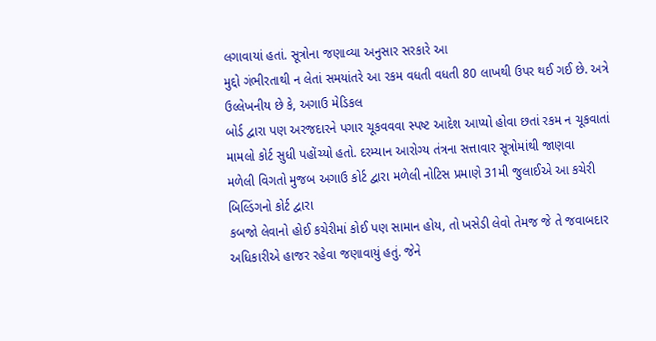લગાવાયાં હતાં. સૂત્રોના જણાવ્યા અનુસાર સરકારે આ
મુદ્દો ગંભીરતાથી ન લેતાં સમયાંતરે આ રકમ વધતી વધતી 80 લાખથી ઉપર થઈ ગઈ છે. અત્રે
ઉલ્લેખનીય છે કે, અગાઉ મેડિકલ
બોર્ડ દ્વારા પણ અરજદારને પગાર ચૂકવવવા સ્પષ્ટ આદેશ આપ્યો હોવા છતાં રકમ ન ચૂકવાતાં
મામલો કોર્ટ સુધી પહોંચ્યો હતો. દરમ્યાન આરોગ્ય તંત્રના સત્તાવાર સૂત્રોમાંથી જાણવા
મળેલી વિગતો મુજબ અગાઉ કોર્ટ દ્વારા મળેલી નોટિસ પ્રમાણે 31મી જુલાઈએ આ કચેરી બિલ્ડિંગનો કોર્ટ દ્વારા
કબજો લેવાનો હોઈ કચેરીમાં કોઈ પણ સામાન હોય, તો ખસેડી લેવો તેમજ જે તે જવાબદાર અધિકારીએ હાજર રહેવા જણાવાયું હતું. જેને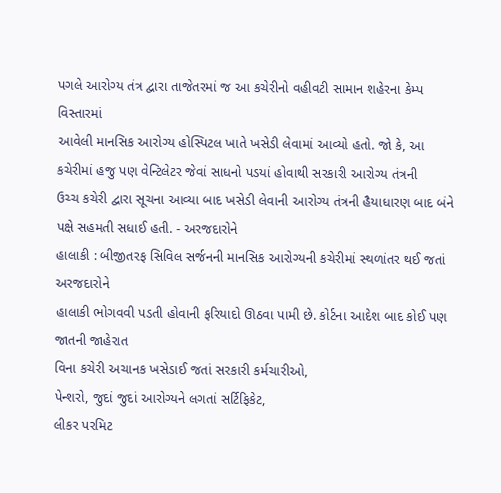પગલે આરોગ્ય તંત્ર દ્વારા તાજેતરમાં જ આ કચેરીનો વહીવટી સામાન શહેરના કેમ્પ વિસ્તારમાં
આવેલી માનસિક આરોગ્ય હોસ્પિટલ ખાતે ખસેડી લેવામાં આવ્યો હતો. જો કે, આ કચેરીમાં હજુ પણ વેન્ટિલેટર જેવાં સાધનો પડયાં હોવાથી સરકારી આરોગ્ય તંત્રની
ઉચ્ચ કચેરી દ્વારા સૂચના આવ્યા બાદ ખસેડી લેવાની આરોગ્ય તંત્રની હૈયાધારણ બાદ બંને
પક્ષે સહમતી સધાઈ હતી. - અરજદારોને
હાલાકી : બીજીતરફ સિવિલ સર્જનની માનસિક આરોગ્યની કચેરીમાં સ્થળાંતર થઈ જતાં અરજદારોને
હાલાકી ભોગવવી પડતી હોવાની ફરિયાદો ઊઠવા પામી છે. કોર્ટના આદેશ બાદ કોઈ પણ જાતની જાહેરાત
વિના કચેરી અચાનક ખસેડાઈ જતાં સરકારી કર્મચારીઓ,
પેન્શરો, જુદાં જુદાં આરોગ્યને લગતાં સર્ટિફિકેટ,
લીકર પરમિટ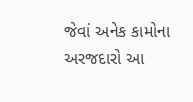જેવાં અનેક કામોના અરજદારો આ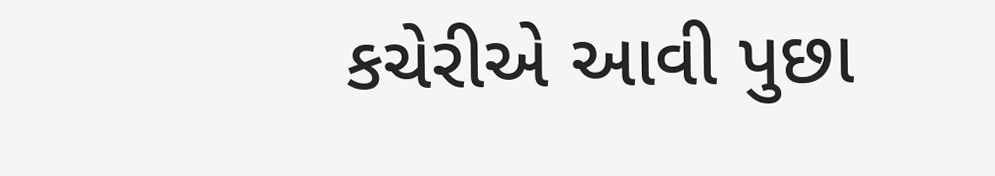કચેરીએ આવી પુછા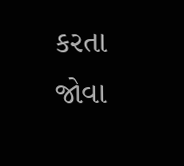કરતા જોવા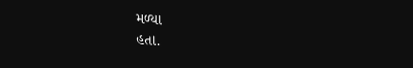મળ્યા
હતા.